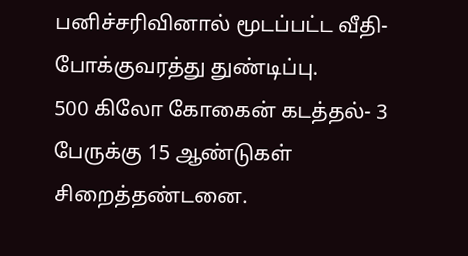பனிச்சரிவினால் மூடப்பட்ட வீதி- போக்குவரத்து துண்டிப்பு.
500 கிலோ கோகைன் கடத்தல்- 3 பேருக்கு 15 ஆண்டுகள் சிறைத்தண்டனை.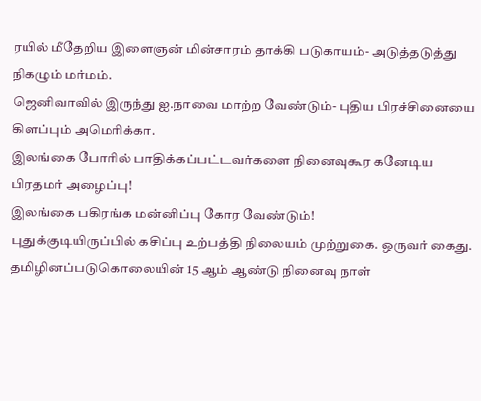ரயில் மீதேறிய இளைஞன் மின்சாரம் தாக்கி படுகாயம்- அடுத்தடுத்து நிகழும் மர்மம்.
ஜெனிவாவில் இருந்து ஐ.நாவை மாற்ற வேண்டும்- புதிய பிரச்சினையை கிளப்பும் அமெரிக்கா.
இலங்கை போரில் பாதிக்கப்பட்டவர்களை நினைவுகூர கனேடிய பிரதமர் அழைப்பு!
இலங்கை பகிரங்க மன்னிப்பு கோர வேண்டும்!
புதுக்குடியிருப்பில் கசிப்பு உற்பத்தி நிலையம் முற்றுகை. ஒருவர் கைது.
தமிழினப்படுகொலையின் 15 ஆம் ஆண்டு நினைவு நாள்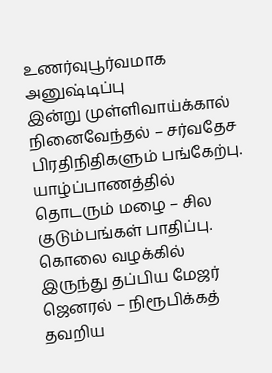உணர்வுபூர்வமாக அனுஷ்டிப்பு
இன்று முள்ளிவாய்க்கால் நினைவேந்தல் – சர்வதேச பிரதிநிதிகளும் பங்கேற்பு.
யாழ்ப்பாணத்தில் தொடரும் மழை – சில குடும்பங்கள் பாதிப்பு.
கொலை வழக்கில் இருந்து தப்பிய மேஜர் ஜெனரல் – நிரூபிக்கத் தவறிய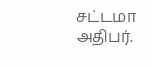சட்டமா அதிபர்.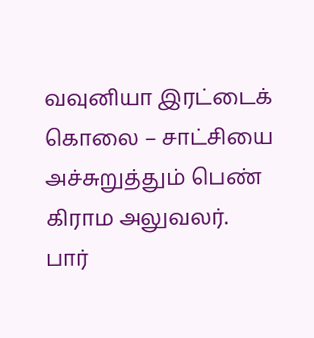வவுனியா இரட்டைக் கொலை – சாட்சியை அச்சுறுத்தும் பெண் கிராம அலுவலர்.
பார்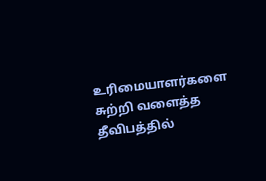உரிமையாளர்களை சுற்றி வளைத்த தீவிபத்தில்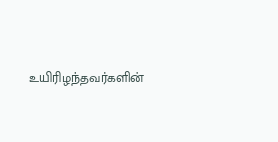உயிரிழந்தவர்களின்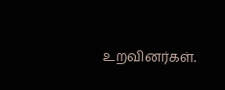உறவினர்கள்.